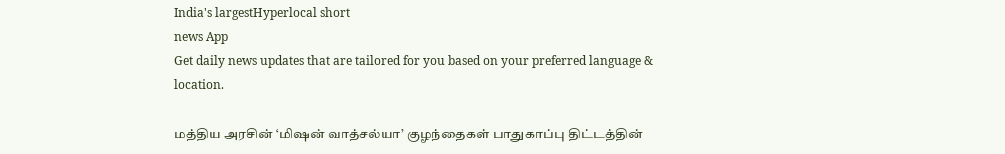India's largestHyperlocal short
news App
Get daily news updates that are tailored for you based on your preferred language & location.

மத்திய அரசின் ‘மிஷன் வாத்சல்யா’ குழந்தைகள் பாதுகாப்பு திட்டத்தின்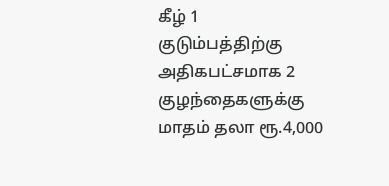கீழ் 1 குடும்பத்திற்கு அதிகபட்சமாக 2 குழந்தைகளுக்கு மாதம் தலா ரூ.4,000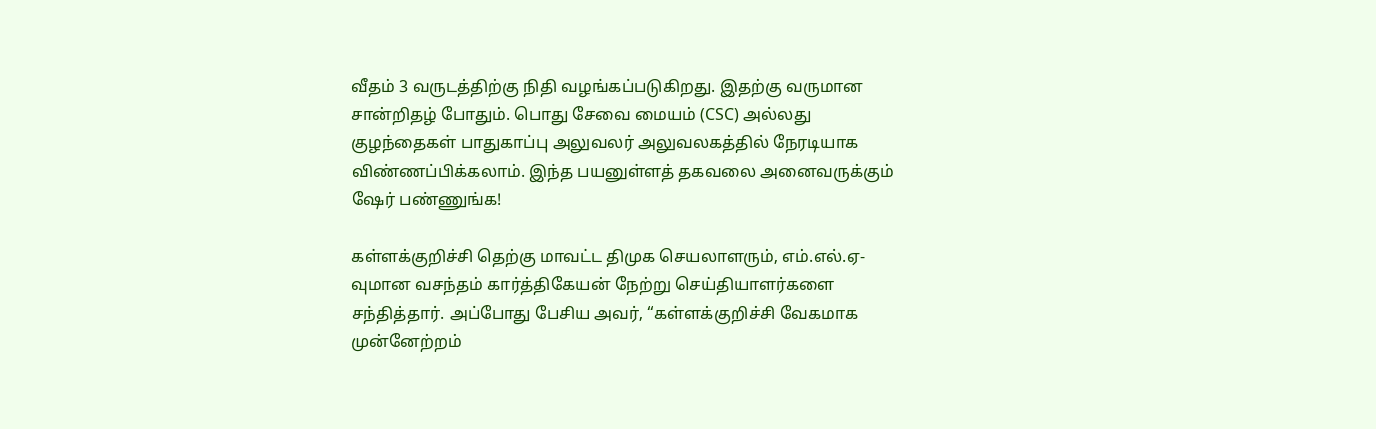வீதம் 3 வருடத்திற்கு நிதி வழங்கப்படுகிறது. இதற்கு வருமான சான்றிதழ் போதும். பொது சேவை மையம் (CSC) அல்லது குழந்தைகள் பாதுகாப்பு அலுவலர் அலுவலகத்தில் நேரடியாக விண்ணப்பிக்கலாம். இந்த பயனுள்ளத் தகவலை அனைவருக்கும் ஷேர் பண்ணுங்க!

கள்ளக்குறிச்சி தெற்கு மாவட்ட திமுக செயலாளரும், எம்.எல்.ஏ-வுமான வசந்தம் கார்த்திகேயன் நேற்று செய்தியாளர்களை சந்தித்தார். அப்போது பேசிய அவர், “கள்ளக்குறிச்சி வேகமாக முன்னேற்றம்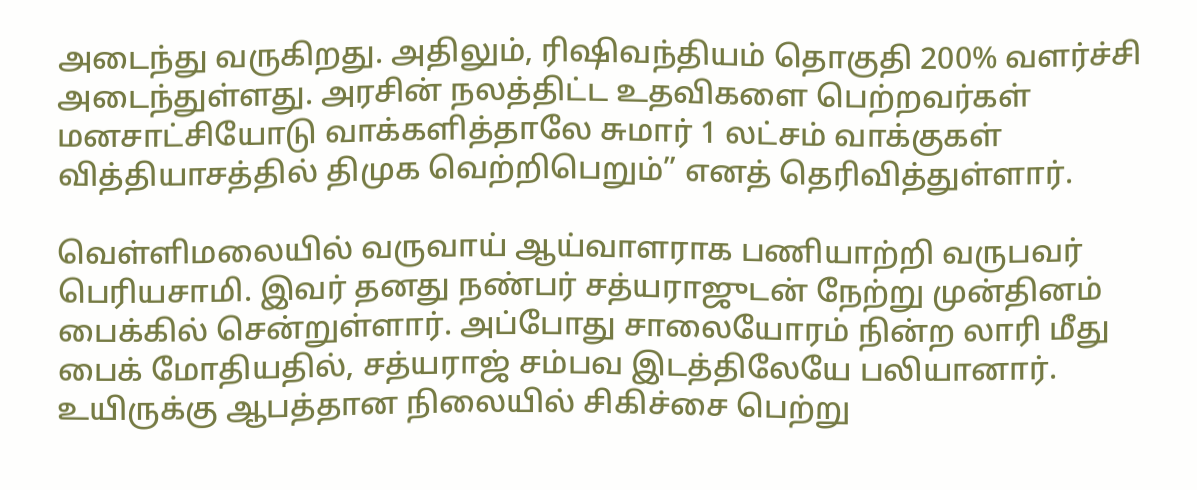அடைந்து வருகிறது. அதிலும், ரிஷிவந்தியம் தொகுதி 200% வளர்ச்சி அடைந்துள்ளது. அரசின் நலத்திட்ட உதவிகளை பெற்றவர்கள் மனசாட்சியோடு வாக்களித்தாலே சுமார் 1 லட்சம் வாக்குகள் வித்தியாசத்தில் திமுக வெற்றிபெறும்” எனத் தெரிவித்துள்ளார்.

வெள்ளிமலையில் வருவாய் ஆய்வாளராக பணியாற்றி வருபவர் பெரியசாமி. இவர் தனது நண்பர் சத்யராஜுடன் நேற்று முன்தினம் பைக்கில் சென்றுள்ளார். அப்போது சாலையோரம் நின்ற லாரி மீது பைக் மோதியதில், சத்யராஜ் சம்பவ இடத்திலேயே பலியானார். உயிருக்கு ஆபத்தான நிலையில் சிகிச்சை பெற்று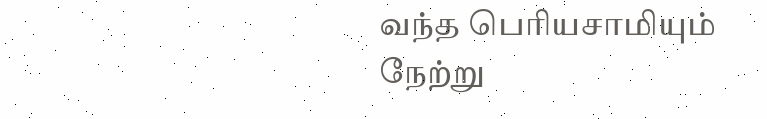வந்த பெரியசாமியும் நேற்று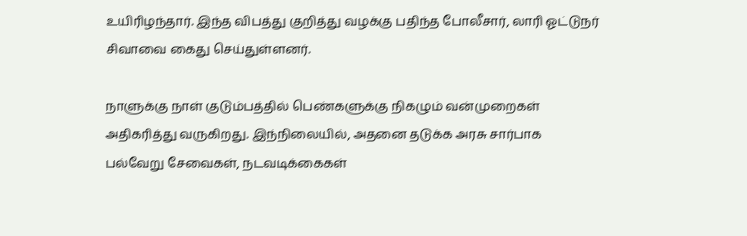உயிரிழந்தார். இந்த விபத்து குறித்து வழக்கு பதிந்த போலீசார், லாரி ஓட்டுநர் சிவாவை கைது செய்துள்ளனர்.

நாளுக்கு நாள் குடும்பத்தில் பெண்களுக்கு நிகழும் வன்முறைகள் அதிகரித்து வருகிறது. இந்நிலையில், அதனை தடுக்க அரசு சார்பாக பல்வேறு சேவைகள், நடவடிக்கைகள்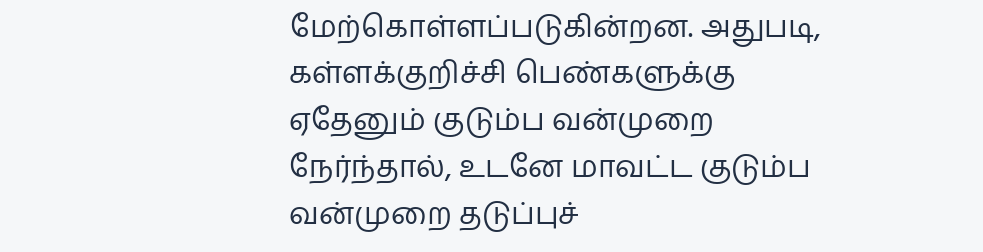மேற்கொள்ளப்படுகின்றன. அதுபடி, கள்ளக்குறிச்சி பெண்களுக்கு ஏதேனும் குடும்ப வன்முறை நேர்ந்தால், உடனே மாவட்ட குடும்ப வன்முறை தடுப்புச்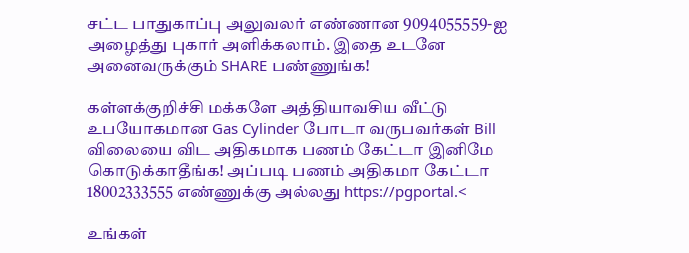சட்ட பாதுகாப்பு அலுவலர் எண்ணான 9094055559-ஐ அழைத்து புகார் அளிக்கலாம். இதை உடனே அனைவருக்கும் SHARE பண்ணுங்க!

கள்ளக்குறிச்சி மக்களே அத்தியாவசிய வீட்டு உபயோகமான Gas Cylinder போடா வருபவர்கள் Bill விலையை விட அதிகமாக பணம் கேட்டா இனிமே கொடுக்காதீங்க! அப்படி பணம் அதிகமா கேட்டா 18002333555 எண்ணுக்கு அல்லது https://pgportal.<

உங்கள்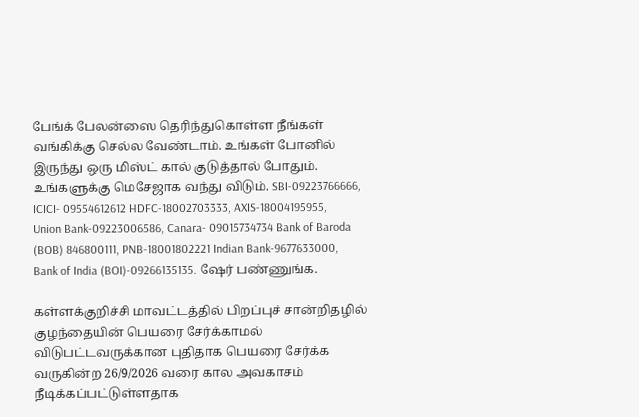பேங்க் பேலன்ஸை தெரிந்துகொள்ள நீங்கள் வங்கிக்கு செல்ல வேண்டாம். உங்கள் போனில் இருந்து ஒரு மிஸ்ட் கால் குடுத்தால் போதும். உங்களுக்கு மெசேஜாக வந்து விடும். SBI-09223766666, ICICI- 09554612612 HDFC-18002703333, AXIS-18004195955, Union Bank-09223006586, Canara- 09015734734 Bank of Baroda (BOB) 846800111, PNB-18001802221 Indian Bank-9677633000, Bank of India (BOI)-09266135135. ஷேர் பண்ணுங்க.

கள்ளக்குறிச்சி மாவட்டத்தில் பிறப்புச் சான்றிதழில் குழந்தையின் பெயரை சேர்க்காமல் விடுபட்டவருக்கான புதிதாக பெயரை சேர்க்க வருகின்ற 26/9/2026 வரை கால அவகாசம் நீடிக்கப்பட்டுள்ளதாக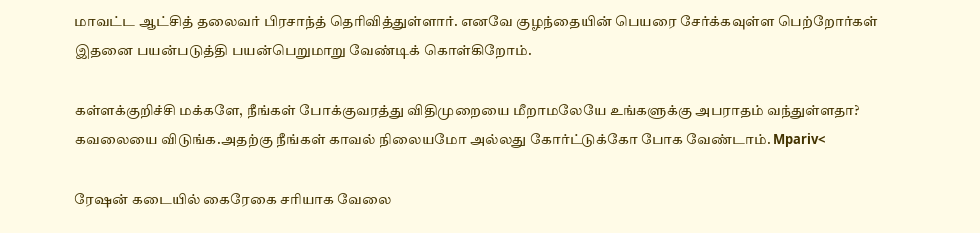மாவட்ட ஆட்சித் தலைவர் பிரசாந்த் தெரிவித்துள்ளார். எனவே குழந்தையின் பெயரை சேர்க்கவுள்ள பெற்றோர்கள் இதனை பயன்படுத்தி பயன்பெறுமாறு வேண்டிக் கொள்கிறோம்.

கள்ளக்குறிச்சி மக்களே, நீங்கள் போக்குவரத்து விதிமுறையை மீறாமலேயே உங்களுக்கு அபராதம் வந்துள்ளதா? கவலையை விடுங்க.அதற்கு நீங்கள் காவல் நிலையமோ அல்லது கோர்ட்டுக்கோ போக வேண்டாம். Mpariv<

ரேஷன் கடையில் கைரேகை சரியாக வேலை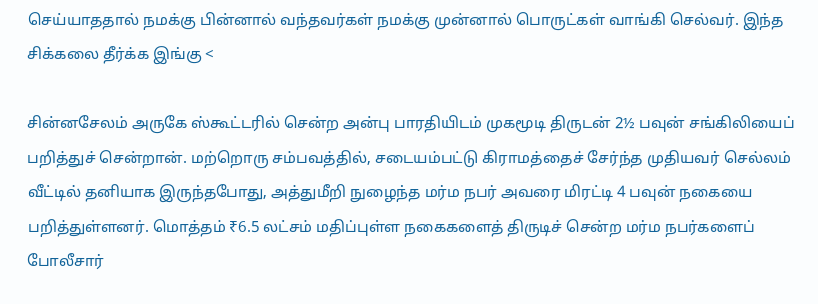செய்யாததால் நமக்கு பின்னால் வந்தவர்கள் நமக்கு முன்னால் பொருட்கள் வாங்கி செல்வர். இந்த சிக்கலை தீர்க்க இங்கு <

சின்னசேலம் அருகே ஸ்கூட்டரில் சென்ற அன்பு பாரதியிடம் முகமூடி திருடன் 2½ பவுன் சங்கிலியைப் பறித்துச் சென்றான். மற்றொரு சம்பவத்தில், சடையம்பட்டு கிராமத்தைச் சேர்ந்த முதியவர் செல்லம் வீட்டில் தனியாக இருந்தபோது, அத்துமீறி நுழைந்த மர்ம நபர் அவரை மிரட்டி 4 பவுன் நகையை பறித்துள்ளனர். மொத்தம் ₹6.5 லட்சம் மதிப்புள்ள நகைகளைத் திருடிச் சென்ற மர்ம நபர்களைப் போலீசார்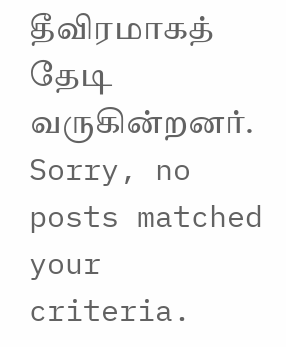தீவிரமாகத் தேடி வருகின்றனர்.
Sorry, no posts matched your criteria.